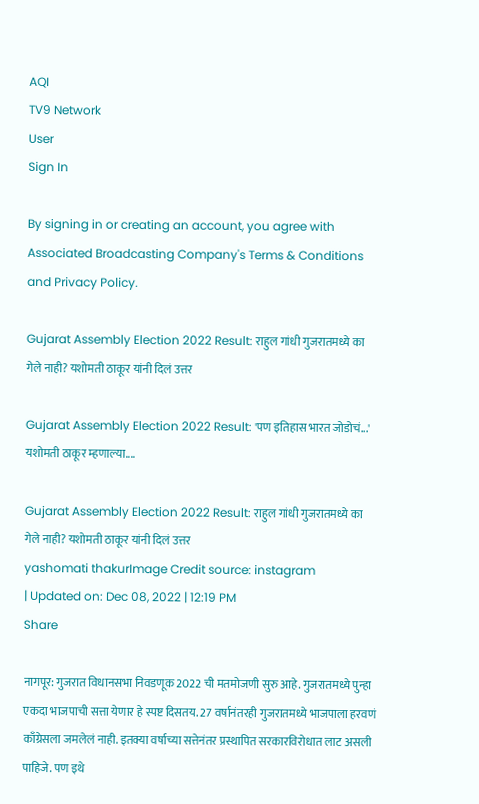AQI
TV9 Network
User
Sign In

By signing in or creating an account, you agree with Associated Broadcasting Company's Terms & Conditions and Privacy Policy.

Gujarat Assembly Election 2022 Result: राहुल गांधी गुजरातमध्ये का गेले नाही? यशोमती ठाकूर यांनी दिलं उत्तर

Gujarat Assembly Election 2022 Result: 'पण इतिहास भारत जोडोचं...' यशोमती ठाकूर म्हणाल्या....

Gujarat Assembly Election 2022 Result: राहुल गांधी गुजरातमध्ये का गेले नाही? यशोमती ठाकूर यांनी दिलं उत्तर
yashomati thakurImage Credit source: instagram
| Updated on: Dec 08, 2022 | 12:19 PM
Share

नागपूर: गुजरात विधानसभा निवडणूक 2022 ची मतमोजणी सुरु आहे. गुजरातमध्ये पुन्हा एकदा भाजपाची सत्ता येणार हे स्पष्ट दिसतय. 27 वर्षानंतरही गुजरातमध्ये भाजपाला हरवणं काँग्रेसला जमलेलं नाही. इतक्या वर्षाच्या सत्तेनंतर प्रस्थापित सरकारविरोधात लाट असली पाहिजे. पण इथे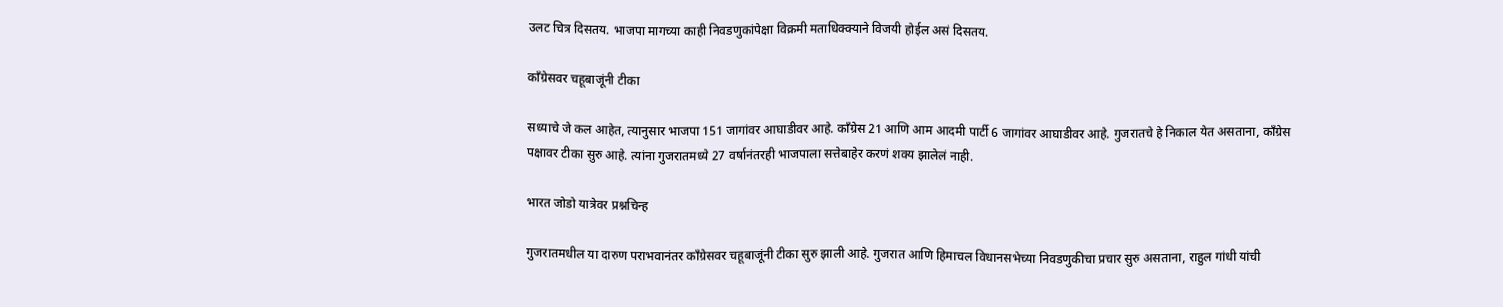उलट चित्र दिसतय. भाजपा मागच्या काही निवडणुकांपेक्षा विक्रमी मताधिक्क्याने विजयी होईल असं दिसतय.

काँग्रेसवर चहूबाजूंनी टीका

सध्याचे जे कल आहेत, त्यानुसार भाजपा 151 जागांवर आघाडीवर आहे. काँग्रेस 21 आणि आम आदमी पार्टी 6 जागांवर आघाडीवर आहे. गुजरातचे हे निकाल येत असताना, काँग्रेस पक्षावर टीका सुरु आहे. त्यांना गुजरातमध्ये 27 वर्षानंतरही भाजपाला सत्तेबाहेर करणं शक्य झालेलं नाही.

भारत जोडो यात्रेवर प्रश्नचिन्ह

गुजरातमधील या दारुण पराभवानंतर काँग्रेसवर चहूबाजूंनी टीका सुरु झाली आहे. गुजरात आणि हिमाचल विधानसभेच्या निवडणुकीचा प्रचार सुरु असताना, राहुल गांधी यांची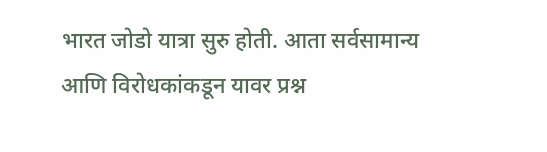भारत जोडो यात्रा सुरु होती. आता सर्वसामान्य आणि विरोधकांकडून यावर प्रश्न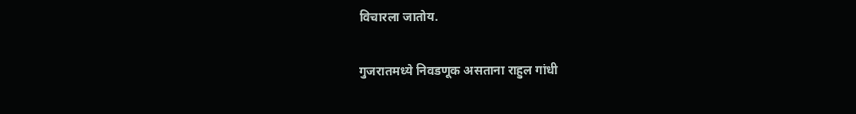विचारला जातोय.

गुजरातमध्ये निवडणूक असताना राहुल गांधी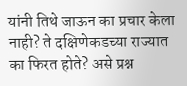यांनी तिथे जाऊन का प्रचार केला नाही? ते दक्षिणेकडच्या राज्यात का फिरत होते? असे प्रश्न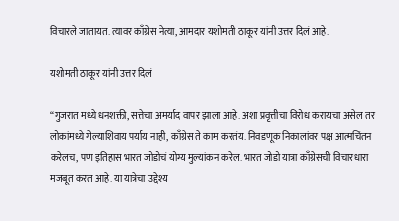विचारले जातायत. त्यावर काँग्रेस नेत्या, आमदार यशोमती ठाकूर यांनी उत्तर दिलं आहे.

यशोमती ठाकूर यांनी उत्तर दिलं

“गुजरात मध्ये धनशक्ती, सत्तेचा अमर्याद वापर झाला आहे. अशा प्रवृत्तीचा विरोध करायचा असेल तर लोकांमध्ये गेल्याशिवाय पर्याय नाही, काँग्रेस ते काम करतंय. निवडणूक निकालांवर पक्ष आत्मचिंतन करेलच, पण इतिहास भारत जोडोचं योग्य मुल्यांकन करेल. भारत जोडो यात्रा काँग्रेसची विचारधारा मजबूत करत आहे. या यात्रेचा उद्देश्य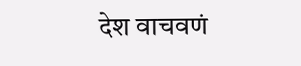देश वाचवणं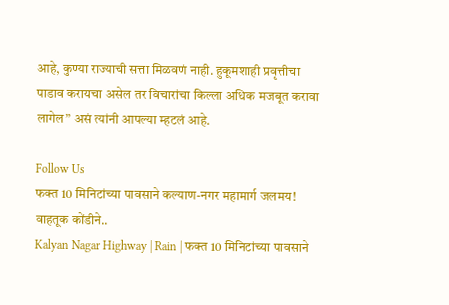आहे, कुण्या राज्याची सत्ता मिळवणं नाही. हुकूमशाही प्रवृत्तीचा पाडाव करायचा असेल तर विचारांचा किल्ला अधिक मजबूत करावा लागेल” असं त्यांनी आपल्या म्हटलं आहे.

Follow Us
फक्त 10 मिनिटांच्या पावसाने कल्याण-नगर महामार्ग जलमय! वाहतूक कोंडीने..
Kalyan Nagar Highway | Rain | फक्त 10 मिनिटांच्या पावसाने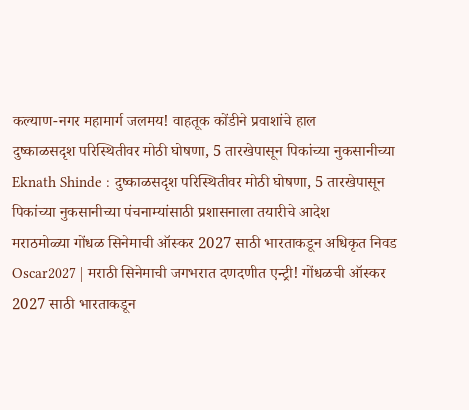कल्याण-नगर महामार्ग जलमय! वाहतूक कोंडीने प्रवाशांचे हाल
दुष्काळसदृश परिस्थितीवर मोठी घोषणा, 5 तारखेपासून पिकांच्या नुकसानीच्या
Eknath Shinde : दुष्काळसदृश परिस्थितीवर मोठी घोषणा, 5 तारखेपासून पिकांच्या नुकसानीच्या पंचनाम्यांसाठी प्रशासनाला तयारीचे आदेश
मराठमोळ्या गोंधळ सिनेमाची ऑस्कर 2027 साठी भारताकडून अधिकृत निवड
Oscar2027 | मराठी सिनेमाची जगभरात दणदणीत एन्ट्री! गोंधळची ऑस्कर 2027 साठी भारताकडून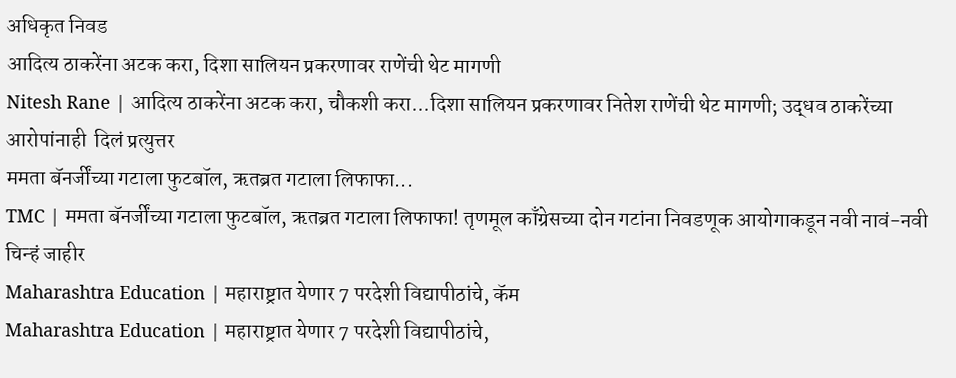अधिकृत निवड
आदित्य ठाकरेंना अटक करा, दिशा सालियन प्रकरणावर राणेंची थेट मागणी
Nitesh Rane | आदित्य ठाकरेंना अटक करा, चौकशी करा...दिशा सालियन प्रकरणावर नितेश राणेंची थेट मागणी; उद्धव ठाकरेंच्या आरोपांनाही  दिलं प्रत्युत्तर
ममता बॅनर्जींच्या गटाला फुटबॉल, ऋतब्रत गटाला लिफाफा...
TMC | ममता बॅनर्जींच्या गटाला फुटबॉल, ऋतब्रत गटाला लिफाफा! तृणमूल काँग्रेसच्या दोन गटांना निवडणूक आयोगाकडून नवी नावं-नवी चिन्हं जाहीर
Maharashtra Education | महाराष्ट्रात येणार 7 परदेशी विद्यापीठांचे, कॅम
Maharashtra Education | महाराष्ट्रात येणार 7 परदेशी विद्यापीठांचे,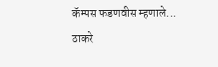कॅम्पस फडणवीस म्हणाले...
ठाकरे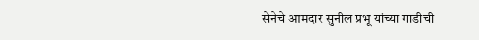सेनेचे आमदार सुनील प्रभू यांच्या गाडीची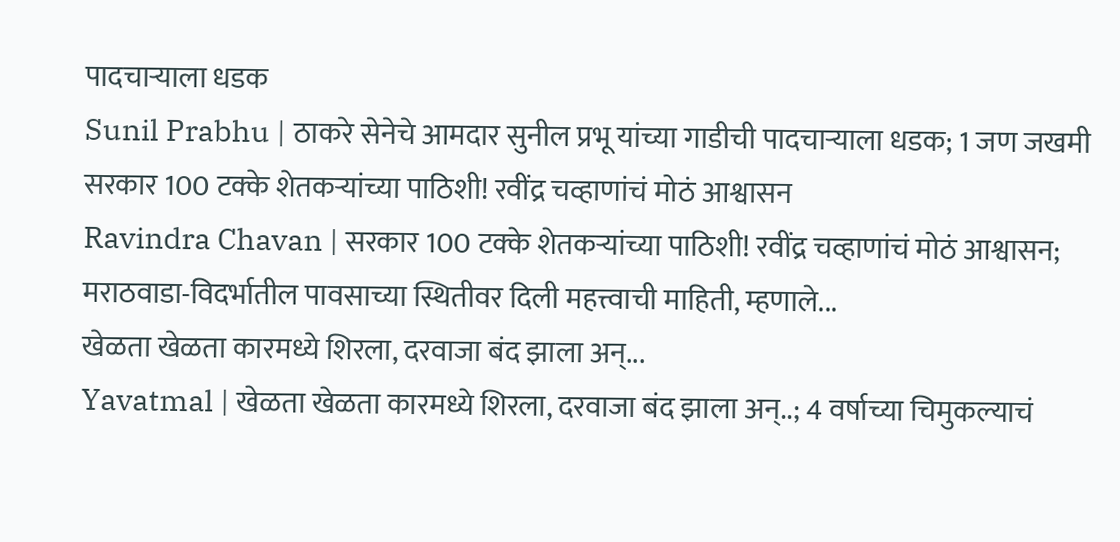पादचाऱ्याला धडक
Sunil Prabhu | ठाकरे सेनेचे आमदार सुनील प्रभू यांच्या गाडीची पादचाऱ्याला धडक; 1 जण जखमी
सरकार 100 टक्के शेतकऱ्यांच्या पाठिशी! रवींद्र चव्हाणांचं मोठं आश्वासन
Ravindra Chavan | सरकार 100 टक्के शेतकऱ्यांच्या पाठिशी! रवींद्र चव्हाणांचं मोठं आश्वासन; मराठवाडा-विदर्भातील पावसाच्या स्थितीवर दिली महत्त्वाची माहिती, म्हणाले...
खेळता खेळता कारमध्ये शिरला, दरवाजा बंद झाला अन्...
Yavatmal | खेळता खेळता कारमध्ये शिरला, दरवाजा बंद झाला अन्..; 4 वर्षाच्या चिमुकल्याचं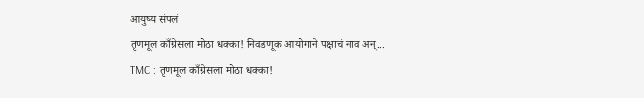आयुष्य संपलं
तृणमूल काँग्रेसला मोठा धक्का! निवडणूक आयोगाने पक्षाचं नाव अन्...
TMC : तृणमूल काँग्रेसला मोठा धक्का!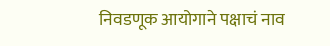निवडणूक आयोगाने पक्षाचं नाव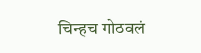चिन्हच गोठवलं